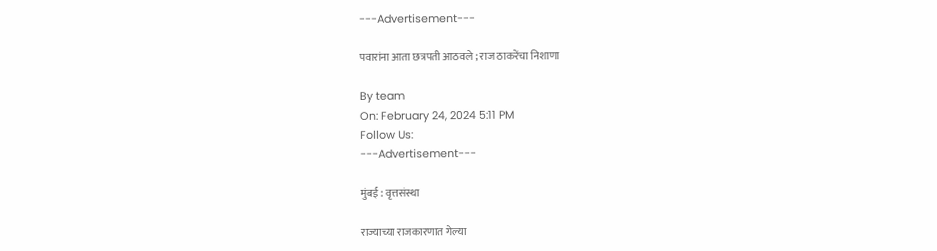---Advertisement---

पवारांना आता छत्रपती आठवले ; राज ठाकरेंचा निशाणा

By team
On: February 24, 2024 5:11 PM
Follow Us:
---Advertisement---

मुंबई : वृत्तसंस्था

राज्याच्या राजकारणात गेल्या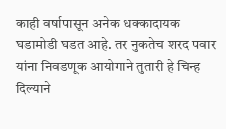काही वर्षापासून अनेक धक्कादायक घडामोडी घडत आहे. तर नुकतेच शरद पवार यांना निवडणूक आयोगाने तुतारी हे चिन्ह दिल्याने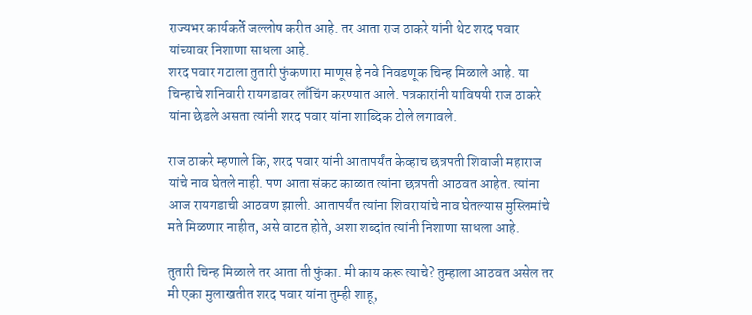राज्यभर कार्यकर्ते जल्लोष करीत आहे. तर आता राज ठाकरे यांनी थेट शरद पवार यांच्यावर निशाणा साधला आहे.
शरद पवार गटाला तुतारी फुंकणारा माणूस हे नवे निवडणूक चिन्ह मिळाले आहे. या चिन्हाचे शनिवारी रायगडावर लाँचिंग करण्यात आले. पत्रकारांनी याविषयी राज ठाकरे यांना छेडले असता त्यांनी शरद पवार यांना शाब्दिक टोले लगावले.

राज ठाकरे म्हणाले कि, शरद पवार यांनी आतापर्यंत केव्हाच छत्रपती शिवाजी महाराज यांचे नाव घेतले नाही. पण आता संकट काळात त्यांना छत्रपती आठवत आहेत. त्यांना आज रायगडाची आठवण झाली. आतापर्यंत त्यांना शिवरायांचे नाव घेतल्यास मुस्लिमांचे मते मिळणार नाहीत, असे वाटत होते, अशा शब्दांत त्यांनी निशाणा साधला आहे.

तुतारी चिन्ह मिळाले तर आता ती फुंका. मी काय करू त्याचे? तुम्हाला आठवत असेल तर मी एका मुलाखतीत शरद पवार यांना तुम्ही शाहू,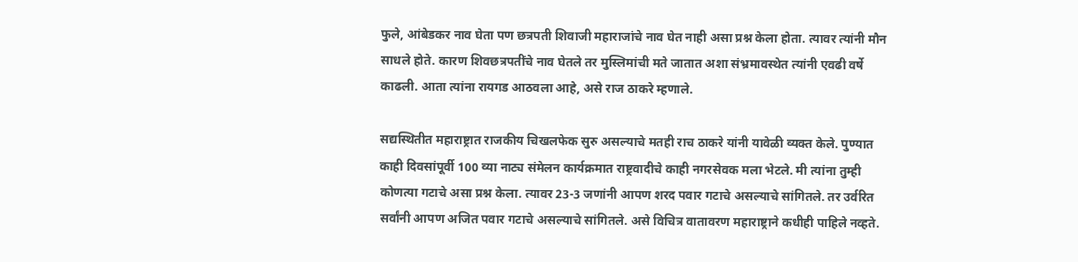फुले, आंबेडकर नाव घेता पण छत्रपती शिवाजी महाराजांचे नाव घेत नाही असा प्रश्न केला होता. त्यावर त्यांनी मौन साधले होते. कारण शिवछत्रपतींचे नाव घेतले तर मुस्लिमांची मते जातात अशा संभ्रमावस्थेत त्यांनी एवढी वर्षे काढली. आता त्यांना रायगड आठवला आहे, असे राज ठाकरे म्हणाले.

सद्यस्थितीत महाराष्ट्रात राजकीय चिखलफेक सुरु असल्याचे मतही राच ठाकरे यांनी यावेळी व्यक्त केले. पुण्यात काही दिवसांपूर्वी 100 व्या नाट्य संमेलन कार्यक्रमात राष्ट्रवादीचे काही नगरसेवक मला भेटले. मी त्यांना तुम्ही कोणत्या गटाचे असा प्रश्न केला. त्यावर 23-3 जणांनी आपण शरद पवार गटाचे असल्याचे सांगितले. तर उर्वरित सर्वांनी आपण अजित पवार गटाचे असल्याचे सांगितले. असे विचित्र वातावरण महाराष्ट्राने कधीही पाहिले नव्हते.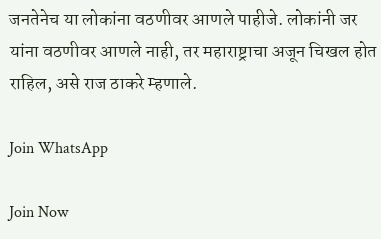जनतेनेच या लोकांना वठणीवर आणले पाहीजे. लोकांनी जर यांना वठणीवर आणले नाही, तर महाराष्ट्राचा अजून चिखल होत राहिल, असे राज ठाकरे म्हणाले.

Join WhatsApp

Join Now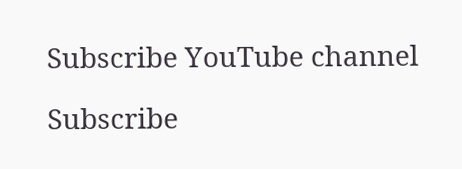Subscribe YouTube channel

Subscribe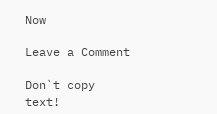Now

Leave a Comment

Don`t copy text!